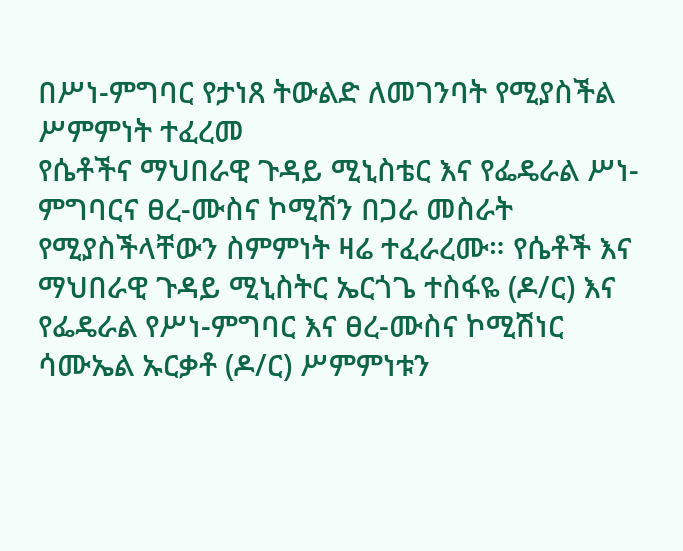በሥነ-ምግባር የታነጸ ትውልድ ለመገንባት የሚያስችል ሥምምነት ተፈረመ
የሴቶችና ማህበራዊ ጉዳይ ሚኒስቴር እና የፌዴራል ሥነ-ምግባርና ፀረ-ሙስና ኮሚሽን በጋራ መስራት የሚያስችላቸውን ስምምነት ዛሬ ተፈራረሙ። የሴቶች እና ማህበራዊ ጉዳይ ሚኒስትር ኤርጎጌ ተስፋዬ (ዶ/ር) እና የፌዴራል የሥነ-ምግባር እና ፀረ-ሙስና ኮሚሽነር ሳሙኤል ኡርቃቶ (ዶ/ር) ሥምምነቱን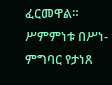ፈርመዋል። ሥምምነቱ በሥነ-ምግባር የታነጸ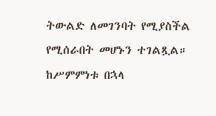ትውልድ ለመገንባት የሚያስችል የሚሰራበት መሆኑን ተገልጿል። ከሥምምነቱ በኋላ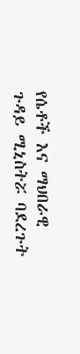የሴቶች እና ማህበራዊ ጉዳይ ሚኒስትሯ ባደረጉት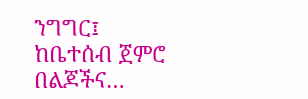ንግግር፤ ከቤተሰብ ጀምሮ በልጆችና…